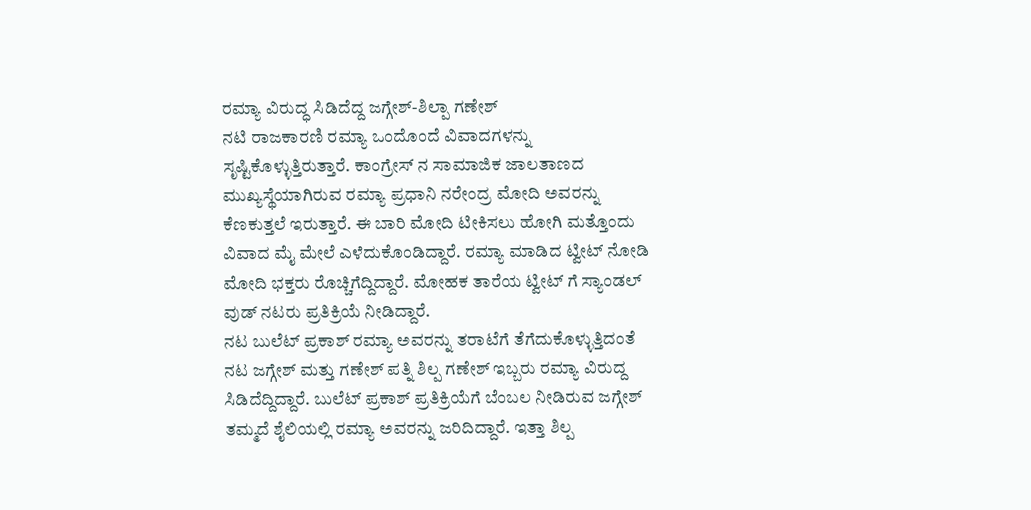ರಮ್ಯಾ ವಿರುದ್ಧ ಸಿಡಿದೆದ್ದ ಜಗ್ಗೇಶ್-ಶಿಲ್ಪಾ ಗಣೇಶ್
ನಟಿ ರಾಜಕಾರಣಿ ರಮ್ಯಾ ಒಂದೊಂದೆ ವಿವಾದಗಳನ್ನು ಸೃಷ್ಟಿಕೊಳ್ಳುತ್ತಿರುತ್ತಾರೆ. ಕಾಂಗ್ರೇಸ್ ನ ಸಾಮಾಜಿಕ ಜಾಲತಾಣದ ಮುಖ್ಯಸ್ಥೆಯಾಗಿರುವ ರಮ್ಯಾ ಪ್ರಧಾನಿ ನರೇಂದ್ರ ಮೋದಿ ಅವರನ್ನು ಕೆಣಕುತ್ತಲೆ ಇರುತ್ತಾರೆ. ಈ ಬಾರಿ ಮೋದಿ ಟೀಕಿಸಲು ಹೋಗಿ ಮತ್ತೊಂದು ವಿವಾದ ಮೈ ಮೇಲೆ ಎಳೆದುಕೊಂಡಿದ್ದಾರೆ. ರಮ್ಯಾ ಮಾಡಿದ ಟ್ವೀಟ್ ನೋಡಿ ಮೋದಿ ಭಕ್ತರು ರೊಚ್ಚಿಗೆದ್ದಿದ್ದಾರೆ. ಮೋಹಕ ತಾರೆಯ ಟ್ವೀಟ್ ಗೆ ಸ್ಯಾಂಡಲ್ ವುಡ್ ನಟರು ಪ್ರತಿಕ್ರಿಯೆ ನೀಡಿದ್ದಾರೆ.
ನಟ ಬುಲೆಟ್ ಪ್ರಕಾಶ್ ರಮ್ಯಾ ಅವರನ್ನು ತರಾಟೆಗೆ ತೆಗೆದುಕೊಳ್ಳುತ್ತಿದಂತೆ ನಟ ಜಗ್ಗೇಶ್ ಮತ್ತು ಗಣೇಶ್ ಪತ್ನಿ ಶಿಲ್ಪ ಗಣೇಶ್ ಇಬ್ಬರು ರಮ್ಯಾ ವಿರುದ್ದ ಸಿಡಿದೆದ್ದಿದ್ದಾರೆ. ಬುಲೆಟ್ ಪ್ರಕಾಶ್ ಪ್ರತಿಕ್ರಿಯೆಗೆ ಬೆಂಬಲ ನೀಡಿರುವ ಜಗ್ಗೇಶ್ ತಮ್ಮದೆ ಶೈಲಿಯಲ್ಲಿ ರಮ್ಯಾ ಅವರನ್ನು ಜರಿದಿದ್ದಾರೆ. ಇತ್ತಾ ಶಿಲ್ಪ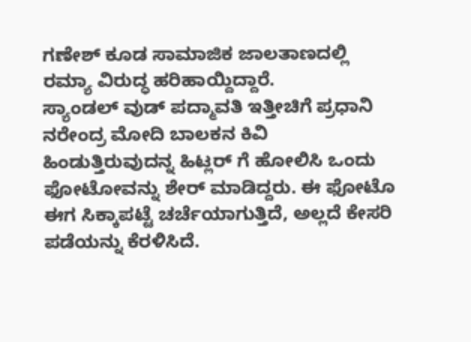ಗಣೇಶ್ ಕೂಡ ಸಾಮಾಜಿಕ ಜಾಲತಾಣದಲ್ಲಿ ರಮ್ಯಾ ವಿರುದ್ಧ ಹರಿಹಾಯ್ದಿದ್ದಾರೆ.
ಸ್ಯಾಂಡಲ್ ವುಡ್ ಪದ್ಮಾವತಿ ಇತ್ತೀಚಿಗೆ ಪ್ರಧಾನಿ ನರೇಂದ್ರ ಮೋದಿ ಬಾಲಕನ ಕಿವಿ ಹಿಂಡುತ್ತಿರುವುದನ್ನ ಹಿಟ್ಲರ್ ಗೆ ಹೋಲಿಸಿ ಒಂದು ಫೋಟೋವನ್ನು ಶೇರ್ ಮಾಡಿದ್ದರು. ಈ ಫೋಟೊ ಈಗ ಸಿಕ್ಕಾಪಟ್ಟೆ ಚರ್ಚೆಯಾಗುತ್ತಿದೆ, ಅಲ್ಲದೆ ಕೇಸರಿ ಪಡೆಯನ್ನು ಕೆರಳಿಸಿದೆ.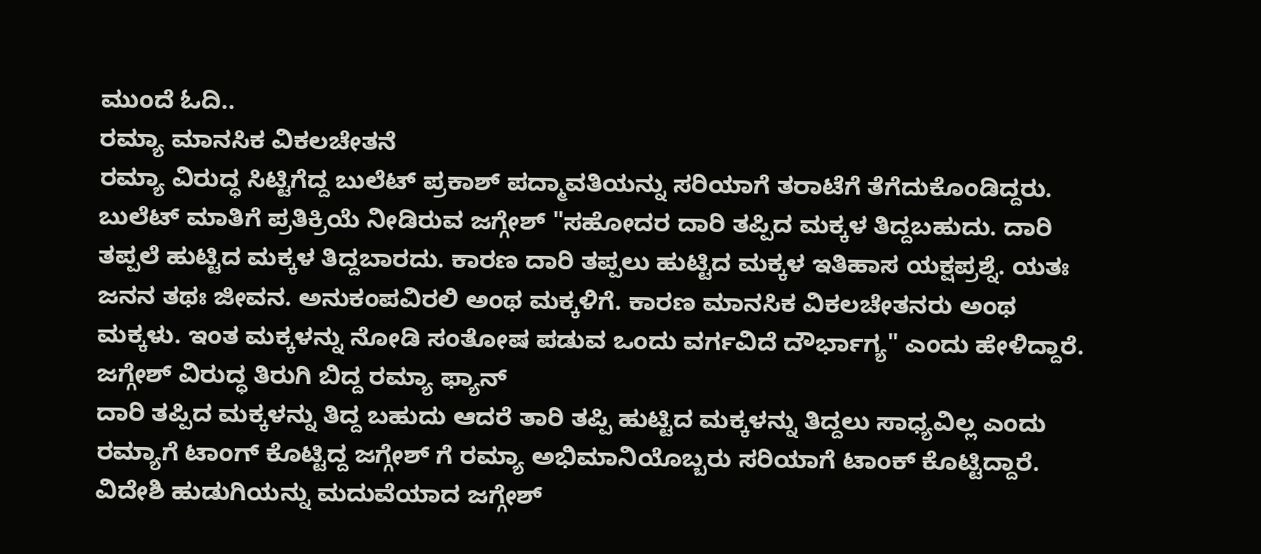ಮುಂದೆ ಓದಿ..
ರಮ್ಯಾ ಮಾನಸಿಕ ವಿಕಲಚೇತನೆ
ರಮ್ಯಾ ವಿರುದ್ಧ ಸಿಟ್ಟಿಗೆದ್ದ ಬುಲೆಟ್ ಪ್ರಕಾಶ್ ಪದ್ಮಾವತಿಯನ್ನು ಸರಿಯಾಗೆ ತರಾಟೆಗೆ ತೆಗೆದುಕೊಂಡಿದ್ದರು. ಬುಲೆಟ್ ಮಾತಿಗೆ ಪ್ರತಿಕ್ರಿಯೆ ನೀಡಿರುವ ಜಗ್ಗೇಶ್ "ಸಹೋದರ ದಾರಿ ತಪ್ಪಿದ ಮಕ್ಕಳ ತಿದ್ದಬಹುದು. ದಾರಿ ತಪ್ಪಲೆ ಹುಟ್ಟಿದ ಮಕ್ಕಳ ತಿದ್ದಬಾರದು. ಕಾರಣ ದಾರಿ ತಪ್ಪಲು ಹುಟ್ಟಿದ ಮಕ್ಕಳ ಇತಿಹಾಸ ಯಕ್ಷಪ್ರಶ್ನೆ. ಯತಃ ಜನನ ತಥಃ ಜೀವನ. ಅನುಕಂಪವಿರಲಿ ಅಂಥ ಮಕ್ಕಳಿಗೆ. ಕಾರಣ ಮಾನಸಿಕ ವಿಕಲಚೇತನರು ಅಂಥ ಮಕ್ಕಳು. ಇಂತ ಮಕ್ಕಳನ್ನು ನೋಡಿ ಸಂತೋಷ ಪಡುವ ಒಂದು ವರ್ಗವಿದೆ ದೌರ್ಭಾಗ್ಯ" ಎಂದು ಹೇಳಿದ್ದಾರೆ.
ಜಗ್ಗೇಶ್ ವಿರುದ್ಧ ತಿರುಗಿ ಬಿದ್ದ ರಮ್ಯಾ ಫ್ಯಾನ್
ದಾರಿ ತಪ್ಪಿದ ಮಕ್ಕಳನ್ನು ತಿದ್ದ ಬಹುದು ಆದರೆ ತಾರಿ ತಪ್ಪಿ ಹುಟ್ಟಿದ ಮಕ್ಕಳನ್ನು ತಿದ್ದಲು ಸಾಧ್ಯವಿಲ್ಲ ಎಂದು ರಮ್ಯಾಗೆ ಟಾಂಗ್ ಕೊಟ್ಟಿದ್ದ ಜಗ್ಗೇಶ್ ಗೆ ರಮ್ಯಾ ಅಭಿಮಾನಿಯೊಬ್ಬರು ಸರಿಯಾಗೆ ಟಾಂಕ್ ಕೊಟ್ಟಿದ್ದಾರೆ. ವಿದೇಶಿ ಹುಡುಗಿಯನ್ನು ಮದುವೆಯಾದ ಜಗ್ಗೇಶ್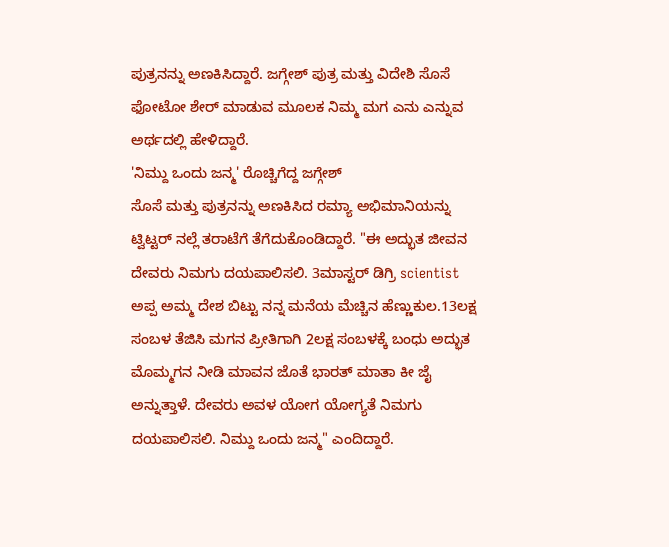ಪುತ್ರನನ್ನು ಅಣಕಿಸಿದ್ದಾರೆ. ಜಗ್ಗೇಶ್ ಪುತ್ರ ಮತ್ತು ವಿದೇಶಿ ಸೊಸೆ ಫೋಟೋ ಶೇರ್ ಮಾಡುವ ಮೂಲಕ ನಿಮ್ಮ ಮಗ ಎನು ಎನ್ನುವ ಅರ್ಥದಲ್ಲಿ ಹೇಳಿದ್ದಾರೆ.
'ನಿಮ್ದು ಒಂದು ಜನ್ಮ' ರೊಚ್ಚಿಗೆದ್ದ ಜಗ್ಗೇಶ್
ಸೊಸೆ ಮತ್ತು ಪುತ್ರನನ್ನು ಅಣಕಿಸಿದ ರಮ್ಯಾ ಅಭಿಮಾನಿಯನ್ನು ಟ್ವಿಟ್ಟರ್ ನಲ್ಲೆ ತರಾಟೆಗೆ ತೆಗೆದುಕೊಂಡಿದ್ದಾರೆ. "ಈ ಅದ್ಭುತ ಜೀವನ ದೇವರು ನಿಮಗು ದಯಪಾಲಿಸಲಿ. 3ಮಾಸ್ಟರ್ ಡಿಗ್ರಿ scientist ಅಪ್ಪ ಅಮ್ಮ ದೇಶ ಬಿಟ್ಟು ನನ್ನ ಮನೆಯ ಮೆಚ್ಚಿನ ಹೆಣ್ಣುಕುಲ.13ಲಕ್ಷ ಸಂಬಳ ತೆಜಿಸಿ ಮಗನ ಪ್ರೀತಿಗಾಗಿ 2ಲಕ್ಷ ಸಂಬಳಕ್ಕೆ ಬಂಧು ಅದ್ಭುತ ಮೊಮ್ಮಗನ ನೀಡಿ ಮಾವನ ಜೊತೆ ಭಾರತ್ ಮಾತಾ ಕೀ ಜೈ ಅನ್ನುತ್ತಾಳೆ. ದೇವರು ಅವಳ ಯೋಗ ಯೋಗ್ಯತೆ ನಿಮಗು ದಯಪಾಲಿಸಲಿ. ನಿಮ್ದು ಒಂದು ಜನ್ಮ" ಎಂದಿದ್ದಾರೆ.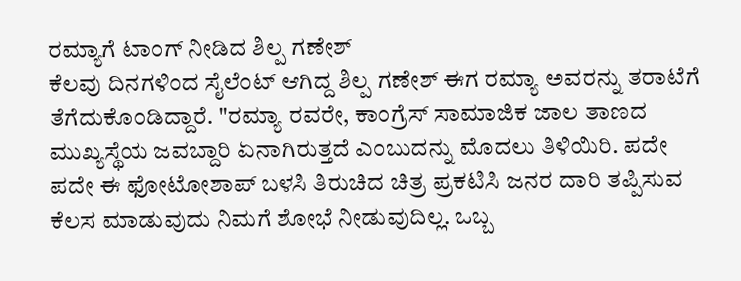ರಮ್ಯಾಗೆ ಟಾಂಗ್ ನೀಡಿದ ಶಿಲ್ಪ ಗಣೇಶ್
ಕೆಲವು ದಿನಗಳಿಂದ ಸೈಲೆಂಟ್ ಆಗಿದ್ದ ಶಿಲ್ಪ ಗಣೇಶ್ ಈಗ ರಮ್ಯಾ ಅವರನ್ನು ತರಾಟೆಗೆ ತೆಗೆದುಕೊಂಡಿದ್ದಾರೆ. "ರಮ್ಯಾ ರವರೇ, ಕಾಂಗ್ರೆಸ್ ಸಾಮಾಜಿಕ ಜಾಲ ತಾಣದ ಮುಖ್ಯಸ್ಥೆಯ ಜವಬ್ದಾರಿ ಏನಾಗಿರುತ್ತದೆ ಎಂಬುದನ್ನು ಮೊದಲು ತಿಳಿಯಿರಿ. ಪದೇ ಪದೇ ಈ ಫೋಟೋಶಾಪ್ ಬಳಸಿ ತಿರುಚಿದ ಚಿತ್ರ ಪ್ರಕಟಿಸಿ ಜನರ ದಾರಿ ತಪ್ಪಿಸುವ ಕೆಲಸ ಮಾಡುವುದು ನಿಮಗೆ ಶೋಭೆ ನೀಡುವುದಿಲ್ಲ. ಒಬ್ಬ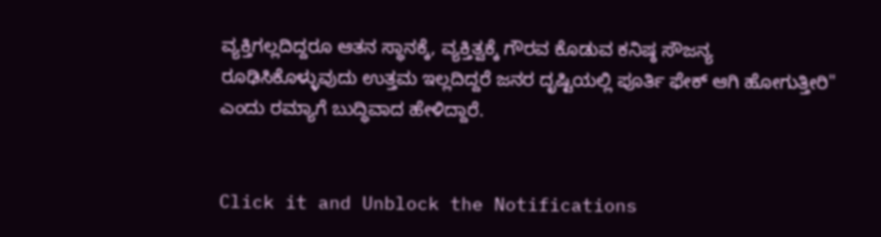ವ್ಯಕ್ತಿಗಲ್ಲದಿದ್ದರೂ ಆತನ ಸ್ಥಾನಕ್ಕೆ, ವ್ಯಕ್ತಿತ್ವಕ್ಕೆ ಗೌರವ ಕೊಡುವ ಕನಿಷ್ಠ ಸೌಜನ್ಯ ರೂಢಿಸಿಕೊಳ್ಳುವುದು ಉತ್ತಮ ಇಲ್ಲದಿದ್ದರೆ ಜನರ ದೃಷ್ಟಿಯಲ್ಲಿ ಪೂರ್ತಿ ಫೇಕ್ ಆಗಿ ಹೋಗುತ್ತೀರಿ" ಎಂದು ರಮ್ಯಾಗೆ ಬುದ್ಧಿವಾದ ಹೇಳಿದ್ದಾರೆ.


Click it and Unblock the Notifications